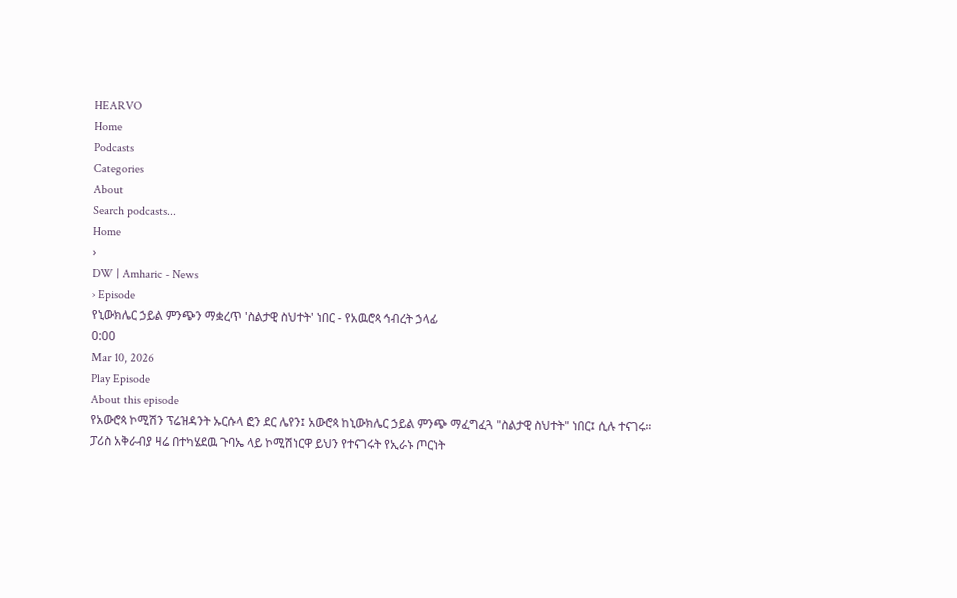HEARVO
Home
Podcasts
Categories
About
Search podcasts...
Home
›
DW | Amharic - News
› Episode
የኒውክሌር ኃይል ምንጭን ማቋረጥ 'ስልታዊ ስህተት' ነበር - የአዉሮጳ ኅብረት ኃላፊ
0:00
Mar 10, 2026
Play Episode
About this episode
የአውሮጳ ኮሚሽን ፕሬዝዳንት ኡርሱላ ፎን ደር ሌየን፤ አውሮጳ ከኒውክሌር ኃይል ምንጭ ማፈግፈጓ "ስልታዊ ስህተት" ነበር፤ ሲሉ ተናገሩ። ፓሪስ አቅራብያ ዛሬ በተካሄደዉ ጉባኤ ላይ ኮሚሽነርዋ ይህን የተናገሩት የኢራኑ ጦርነት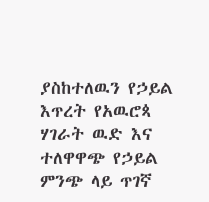ያስከተለዉን የኃይል እጥረት የአዉሮጳ ሃገራት ዉድ እና ተለዋዋጭ የኃይል ምንጭ ላይ ጥገኛ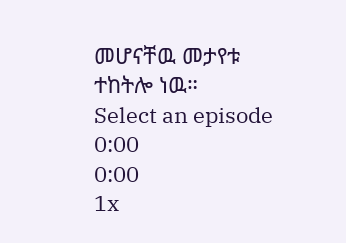መሆናቸዉ መታየቱ ተከትሎ ነዉ።
Select an episode
0:00
0:00
1x